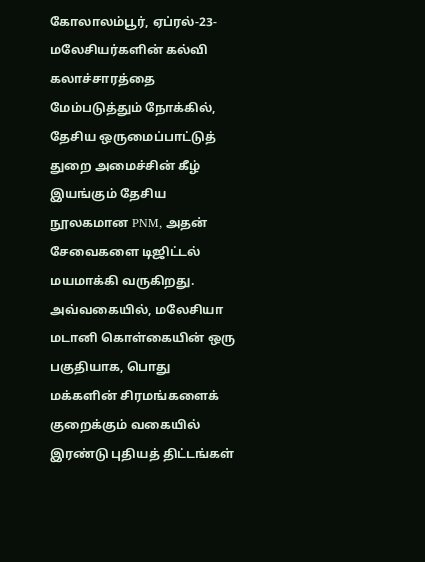கோலாலம்பூர், ஏப்ரல்-23-மலேசியர்களின் கல்வி கலாச்சாரத்தை மேம்படுத்தும் நோக்கில், தேசிய ஒருமைப்பாட்டுத் துறை அமைச்சின் கீழ் இயங்கும் தேசிய நூலகமான PNM, அதன் சேவைகளை டிஜிட்டல் மயமாக்கி வருகிறது.
அவ்வகையில், மலேசியா மடானி கொள்கையின் ஒரு பகுதியாக, பொது மக்களின் சிரமங்களைக் குறைக்கும் வகையில் இரண்டு புதியத் திட்டங்கள்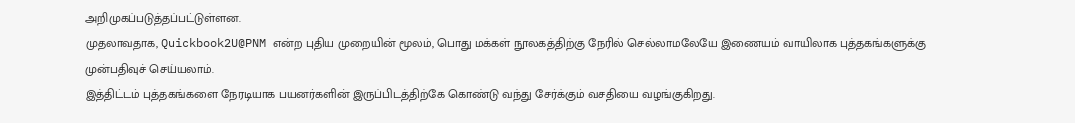அறிமுகப்படுத்தப்பட்டுள்ளன.
முதலாவதாக, Quickbook2U@PNM என்ற புதிய முறையின் மூலம், பொது மக்கள் நூலகத்திற்கு நேரில் செல்லாமலேயே இணையம் வாயிலாக புத்தகங்களுக்கு முன்பதிவுச் செய்யலாம்.
இத்திட்டம் புத்தகங்களை நேரடியாக பயனர்களின் இருப்பிடத்திற்கே கொண்டு வந்து சேர்க்கும் வசதியை வழங்குகிறது.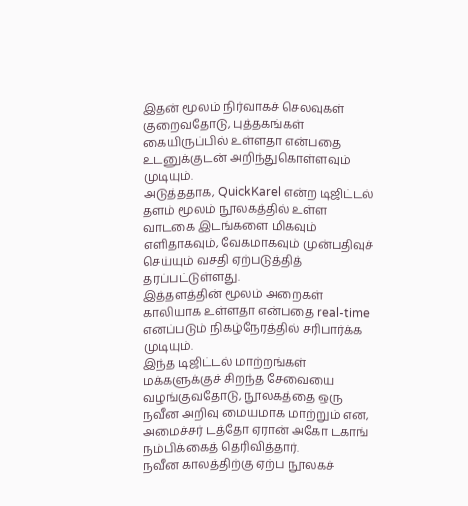இதன் மூலம் நிர்வாகச் செலவுகள் குறைவதோடு, புத்தகங்கள் கையிருப்பில் உள்ளதா என்பதை உடனுக்குடன் அறிந்துகொள்ளவும் முடியும்.
அடுத்ததாக, QuickKarel என்ற டிஜிட்டல் தளம் மூலம் நூலகத்தில் உள்ள வாடகை இடங்களை மிகவும் எளிதாகவும், வேகமாகவும் முன்பதிவுச் செய்யும் வசதி ஏற்படுத்தித் தரப்பட்டுள்ளது.
இத்தளத்தின் மூலம் அறைகள் காலியாக உள்ளதா என்பதை real-time எனப்படும் நிகழ்நேரத்தில் சரிபார்க்க முடியும்.
இந்த டிஜிட்டல் மாற்றங்கள் மக்களுக்குச் சிறந்த சேவையை வழங்குவதோடு, நூலகத்தை ஒரு நவீன அறிவு மையமாக மாற்றும் என, அமைச்சர் டத்தோ ஏரான் அகோ டகாங் நம்பிக்கைத் தெரிவித்தார்.
நவீன காலத்திற்கு ஏற்ப நூலகச்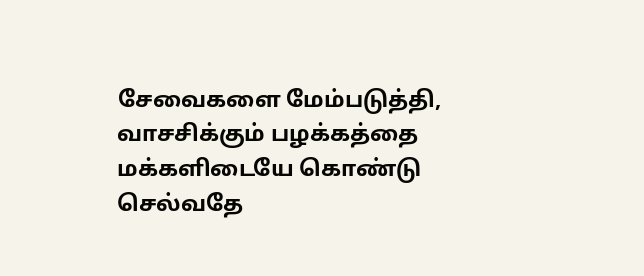சேவைகளை மேம்படுத்தி, வாசசிக்கும் பழக்கத்தை மக்களிடையே கொண்டு செல்வதே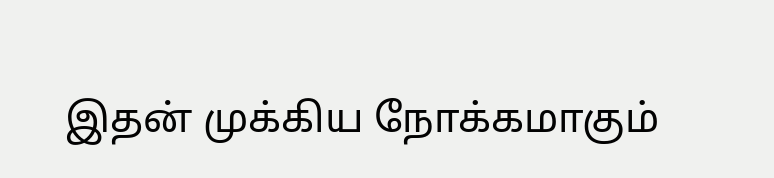இதன் முக்கிய நோக்கமாகும்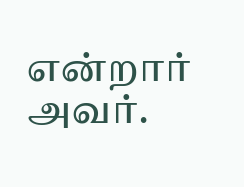என்றார் அவர்.